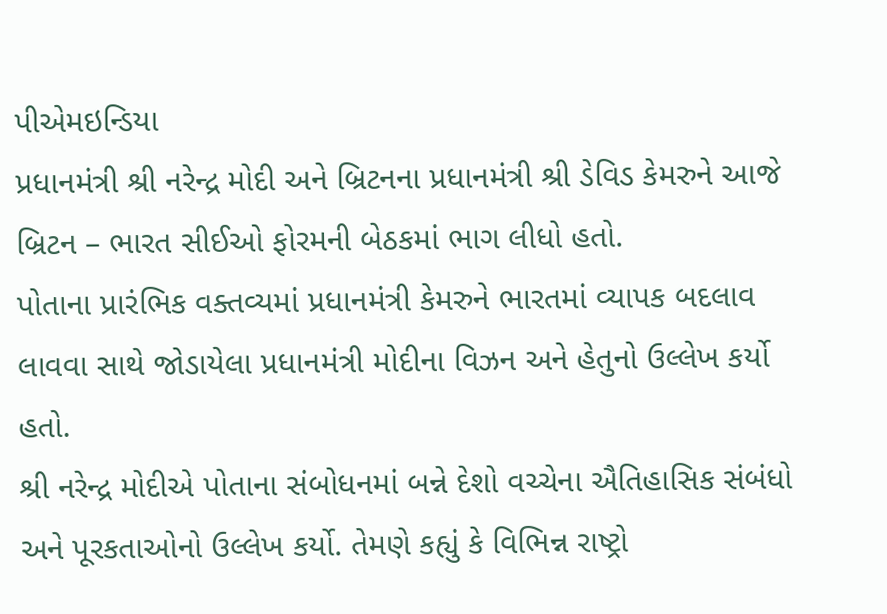પીએમઇન્ડિયા
પ્રધાનમંત્રી શ્રી નરેન્દ્ર મોદી અને બ્રિટનના પ્રધાનમંત્રી શ્રી ડેવિડ કેમરુને આજે બ્રિટન – ભારત સીઈઓ ફોરમની બેઠકમાં ભાગ લીધો હતો.
પોતાના પ્રારંભિક વક્તવ્યમાં પ્રધાનમંત્રી કેમરુને ભારતમાં વ્યાપક બદલાવ લાવવા સાથે જોડાયેલા પ્રધાનમંત્રી મોદીના વિઝન અને હેતુનો ઉલ્લેખ કર્યો હતો.
શ્રી નરેન્દ્ર મોદીએ પોતાના સંબોધનમાં બન્ને દેશો વચ્ચેના ઐતિહાસિક સંબંધો અને પૂરકતાઓનો ઉલ્લેખ કર્યો. તેમણે કહ્યું કે વિભિન્ન રાષ્ટ્રો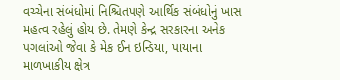વચ્ચેના સંબંધોમાં નિશ્ચિતપણે આર્થિક સંબંધોનું ખાસ મહત્વ રહેલું હોય છે. તેમણે કેન્દ્ર સરકારના અનેક પગલાંઓ જેવા કે મેક ઈન ઇન્ડિયા, પાયાના માળખાકીય ક્ષેત્ર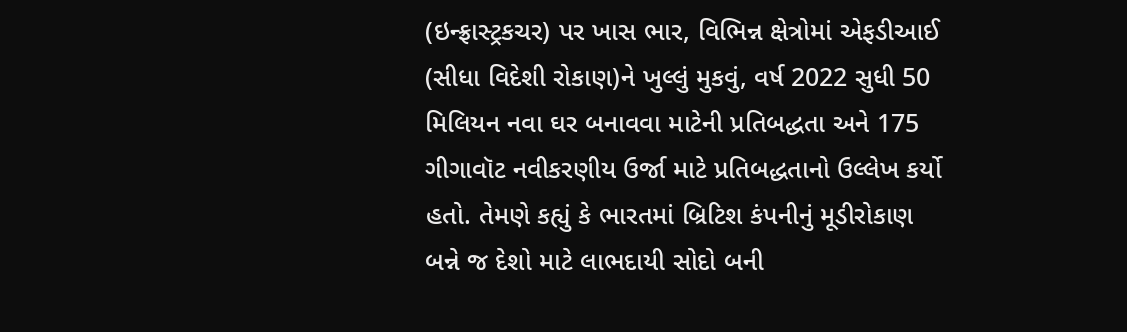(ઇન્ફ્રાસ્ટ્રકચર) પર ખાસ ભાર, વિભિન્ન ક્ષેત્રોમાં એફડીઆઈ (સીધા વિદેશી રોકાણ)ને ખુલ્લું મુકવું, વર્ષ 2022 સુધી 50 મિલિયન નવા ઘર બનાવવા માટેની પ્રતિબદ્ધતા અને 175 ગીગાવૉટ નવીકરણીય ઉર્જા માટે પ્રતિબદ્ધતાનો ઉલ્લેખ કર્યો હતો. તેમણે કહ્યું કે ભારતમાં બ્રિટિશ કંપનીનું મૂડીરોકાણ બન્ને જ દેશો માટે લાભદાયી સોદો બની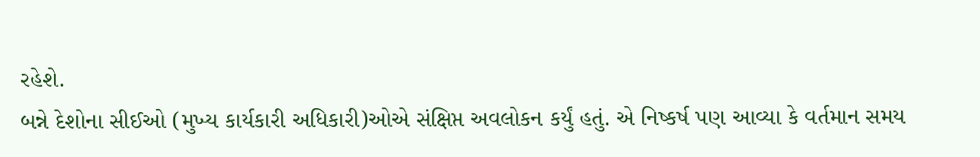રહેશે.
બન્ને દેશોના સીઈઓ (મુખ્ય કાર્યકારી અધિકારી)ઓએ સંક્ષિપ્ત અવલોકન કર્યું હતું. એ નિષ્કર્ષ પણ આવ્યા કે વર્તમાન સમય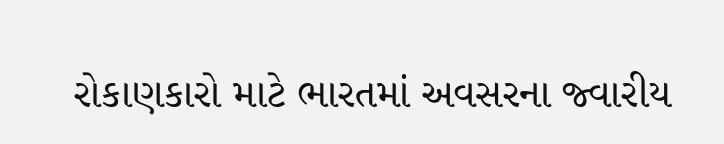રોકાણકારો માટે ભારતમાં અવસરના જ્વારીય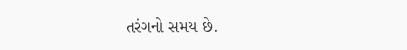તરંગનો સમય છે.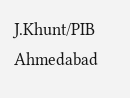J.Khunt/PIB Ahmedabad